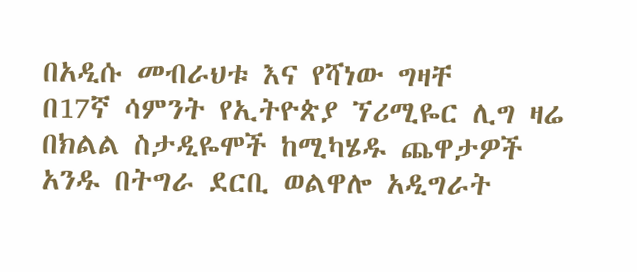በአዲሱ መብራህቱ እና የሻነው ግዛቸ
በ17ኛ ሳምንት የኢትዮጵያ ኘሪሚዬር ሊግ ዛሬ በክልል ስታዲዬሞች ከሚካሄዱ ጨዋታዎች አንዱ በትግራ ደርቢ ወልዋሎ አዲግራት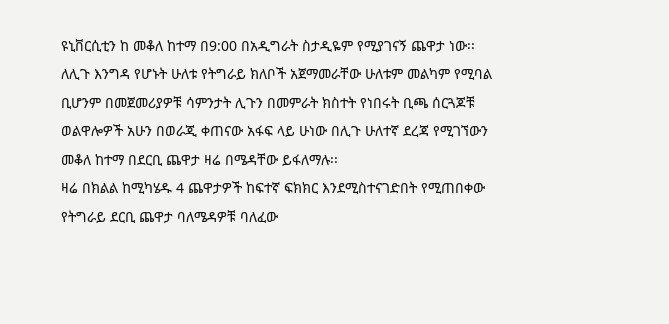ዩኒቨርሲቲን ከ መቆለ ከተማ በ9:00 በአዲግራት ስታዲዬም የሚያገናኝ ጨዋታ ነው፡፡ለሊጉ እንግዳ የሆኑት ሁለቱ የትግራይ ክለቦች አጀማመራቸው ሁለቱም መልካም የሚባል ቢሆንም በመጀመሪያዎቹ ሳምንታት ሊጉን በመምራት ክስተት የነበሩት ቢጫ ሰርጓጆቹ ወልዋሎዎች አሁን በወራጂ ቀጠናው አፋፍ ላይ ሁነው በሊጉ ሁለተኛ ደረጃ የሚገኘውን መቆለ ከተማ በደርቢ ጨዋታ ዛሬ በሜዳቸው ይፋለማሉ፡፡
ዛሬ በክልል ከሚካሄዱ 4 ጨዋታዎች ከፍተኛ ፍክክር እንደሚስተናገድበት የሚጠበቀው የትግራይ ደርቢ ጨዋታ ባለሜዳዎቹ ባለፈው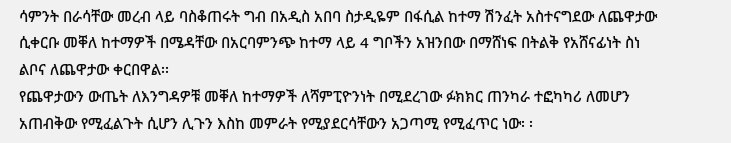ሳምንት በራሳቸው መረብ ላይ ባስቆጠሩት ግብ በአዲስ አበባ ስታዲዬም በፋሲል ከተማ ሽንፈት አስተናግደው ለጨዋታው ሲቀርቡ መቐለ ከተማዎች በሜዳቸው በአርባምንጭ ከተማ ላይ 4 ግቦችን አዝንበው በማሸነፍ በትልቅ የአሸናፊነት ስነ ልቦና ለጨዋታው ቀርበዋል፡፡
የጨዋታውን ውጤት ለእንግዳዎቹ መቐለ ከተማዎች ለሻምፒዮንነት በሚደረገው ፉክክር ጠንካራ ተፎካካሪ ለመሆን አጠብቅው የሚፈልጉት ሲሆን ሊጉን እስከ መምራት የሚያደርሳቸውን አጋጣሚ የሚፈጥር ነው፡ ፡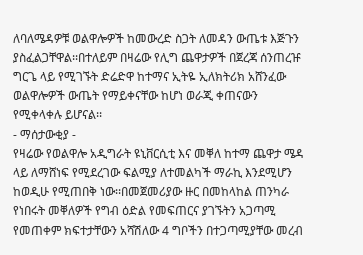ለባለሜዳዎቹ ወልዋሎዎች ከመውረድ ስጋት ለመዳን ውጤቱ እጅጉን ያስፈልጋቸዋል፡፡በተለይም በዛሬው የሊግ ጨዋታዎች በጀረጃ ሰንጠረዡ ግርጌ ላይ የሚገኙት ድሬድዋ ከተማና ኢትዬ ኢለክትሪክ አሸንፈው ወልዋሎዎች ውጤት የማይቀናቸው ከሆነ ወራጂ ቀጠናውን የሚቀላቀሉ ይሆናል፡፡
- ማሰታውቂያ -
የዛሬው የወልዋሎ አዲግራት ዩኒቨርሲቲ እና መቐለ ከተማ ጨዋታ ሜዳ ላይ ለማሸነፍ የሚደረገው ፍልሚያ ለተመልካች ማራኪ እንደሚሆን ከወዲሁ የሚጠበቅ ነው፡፡በመጀመሪያው ዙር በመከላከል ጠንካራ የነበሩት መቐለዎች የግብ ዕድል የመፍጠርና ያገኙትን አጋጣሚ የመጠቀም ክፍተታቸውን አሻሽለው 4 ግቦችን በተጋጣሚያቸው መረብ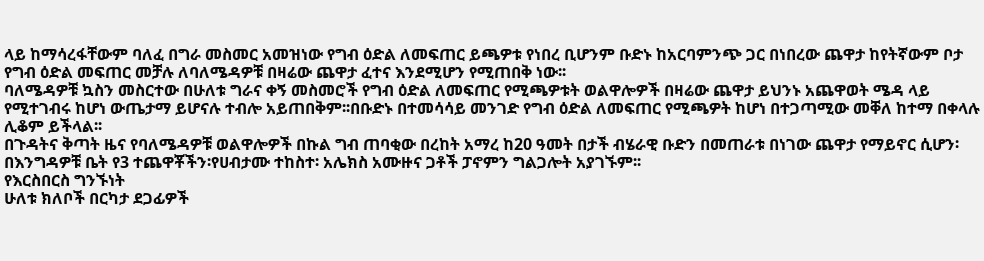ላይ ከማሳረፋቸውም ባለፈ በግራ መስመር አመዝነው የግብ ዕድል ለመፍጠር ይጫዎቱ የነበረ ቢሆንም ቡድኑ ከአርባምንጭ ጋር በነበረው ጨዋታ ከየትኛውም ቦታ የግብ ዕድል መፍጠር መቻሉ ለባለሜዳዎቹ በዛሬው ጨዋታ ፈተና እንደሚሆን የሚጠበቅ ነው፡፡
ባለሜዳዎቹ ኳስን መስርተው በሁለቱ ግራና ቀኝ መስመሮች የግብ ዕድል ለመፍጠር የሚጫዎቱት ወልዋሎዎች በዛሬው ጨዋታ ይህንኑ አጨዋወት ሜዳ ላይ የሚተገብሩ ከሆነ ውጤታማ ይሆናሉ ተብሎ አይጠበቅም፡፡በቡድኑ በተመሳሳይ መንገድ የግብ ዕድል ለመፍጠር የሚጫዎት ከሆነ በተጋጣሚው መቐለ ከተማ በቀላሉ ሊቆም ይችላል፡፡
በጉዳትና ቅጣት ዜና የባለሜዳዎቹ ወልዋሎዎች በኩል ግብ ጠባቂው በረከት አማረ ከ20 ዓመት በታች ብሄራዊ ቡድን በመጠራቱ በነገው ጨዋታ የማይኖር ሲሆን፡በእንግዳዎቹ ቤት የ3 ተጨዋቾችን፡የሀብታሙ ተከስተ፡ አሌክስ አሙዙና ጋቶች ፓኖምን ግልጋሎት አያገኙም፡፡
የእርስበርስ ግንኙነት
ሁለቱ ክለቦች በርካታ ደጋፊዎች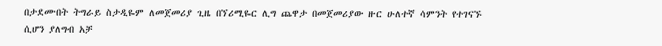በታደሙበት ትግራይ ስታዲዬም ለመጀመሪያ ጊዜ በኘሪሚዬር ሊግ ጨዋታ በመጀመሪያው ዙር ሁለተኛ ሳምንት የተገናኙ ሲሆን ያለግብ አቻ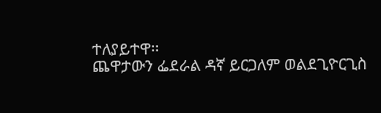ተለያይተዋ፡፡
ጨዋታውን ፌደራል ዳኛ ይርጋለም ወልደጊዮርጊስ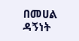በመሀል ዳኝነት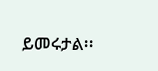ይመሩታል፡፡